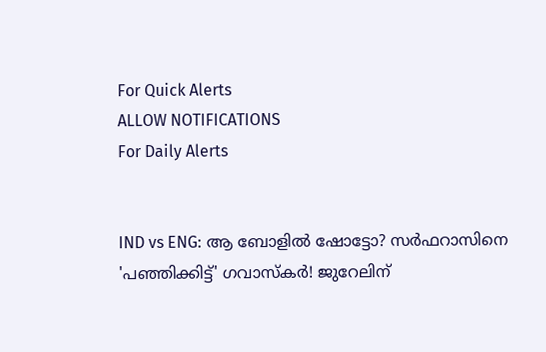For Quick Alerts
ALLOW NOTIFICATIONS
For Daily Alerts


IND vs ENG: ആ ബോളില്‍ ഷോട്ടോ? സര്‍ഫറാസിനെ 'പഞ്ഞിക്കിട്ട്' ഗവാസ്‌കര്‍! ജുറേലിന്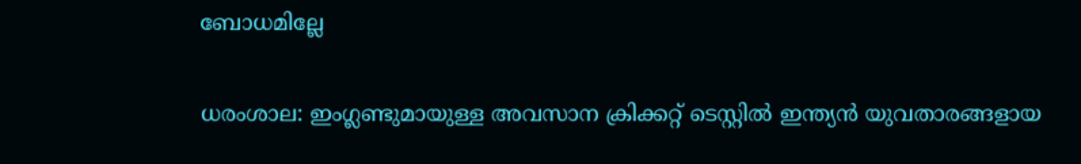ബോധമില്ലേ

ധരംശാല: ഇംഗ്ലണ്ടുമായുള്ള അവസാന ക്രിക്കറ്റ് ടെസ്റ്റില്‍ ഇന്ത്യന്‍ യുവതാരങ്ങളായ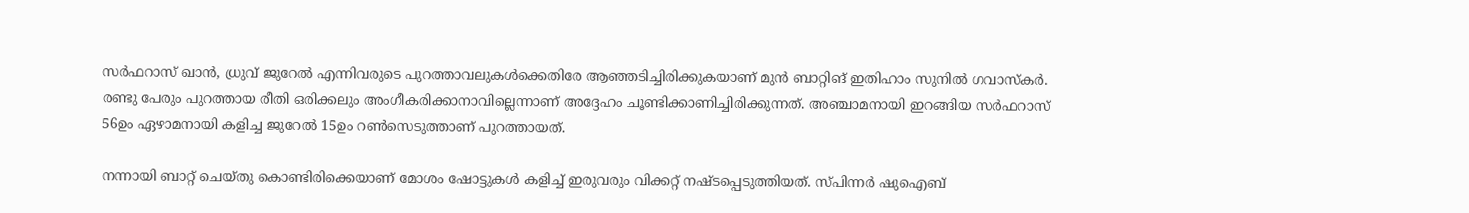സര്‍ഫറാസ് ഖാന്‍, ധ്രുവ് ജുറേല്‍ എന്നിവരുടെ പുറത്താവലുകള്‍ക്കെതിരേ ആഞ്ഞടിച്ചിരിക്കുകയാണ് മുന്‍ ബാറ്റിങ് ഇതിഹാം സുനില്‍ ഗവാസ്‌കര്‍. രണ്ടു പേരും പുറത്തായ രീതി ഒരിക്കലും അംഗീകരിക്കാനാവില്ലെന്നാണ് അദ്ദേഹം ചൂണ്ടിക്കാണിച്ചിരിക്കുന്നത്. അഞ്ചാമനായി ഇറങ്ങിയ സര്‍ഫറാസ് 56ഉം ഏഴാമനായി കളിച്ച ജുറേല്‍ 15ഉം റണ്‍സെടുത്താണ് പുറത്തായത്.

നന്നായി ബാറ്റ് ചെയ്തു കൊണ്ടിരിക്കെയാണ് മോശം ഷോട്ടുകള്‍ കളിച്ച് ഇരുവരും വിക്കറ്റ് നഷ്ടപ്പെടുത്തിയത്. സ്പിന്നര്‍ ഷുഐബ്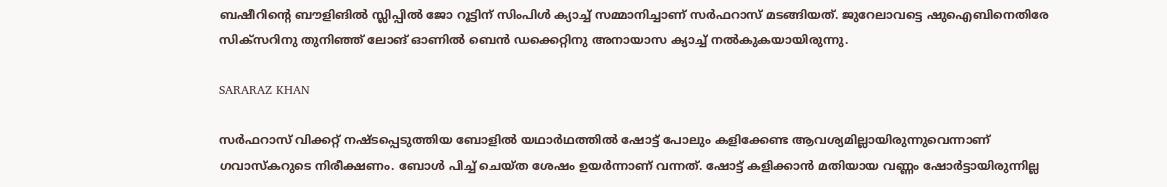ബഷീറിന്റെ ബൗളിങില്‍ സ്ലിപ്പില്‍ ജോ റൂട്ടിന് സിംപിള്‍ ക്യാച്ച് സമ്മാനിച്ചാണ് സര്‍ഫറാസ് മടങ്ങിയത്. ജുറേലാവട്ടെ ഷുഐബിനെതിരേ സിക്‌സറിനു തുനിഞ്ഞ് ലോങ് ഓണില്‍ ബെന്‍ ഡക്കെറ്റിനു അനായാസ ക്യാച്ച് നല്‍കുകയായിരുന്നു.

SARARAZ KHAN

സര്‍ഫറാസ് വിക്കറ്റ് നഷ്ടപ്പെടുത്തിയ ബോളില്‍ യഥാര്‍ഥത്തില്‍ ഷോട്ട് പോലും കളിക്കേണ്ട ആവശ്യമില്ലായിരുന്നുവെന്നാണ് ഗവാസ്‌കറുടെ നിരീക്ഷണം. ബോള്‍ പിച്ച് ചെയ്ത ശേഷം ഉയര്‍ന്നാണ് വന്നത്. ഷോട്ട് കളിക്കാന്‍ മതിയായ വണ്ണം ഷോര്‍ട്ടായിരുന്നില്ല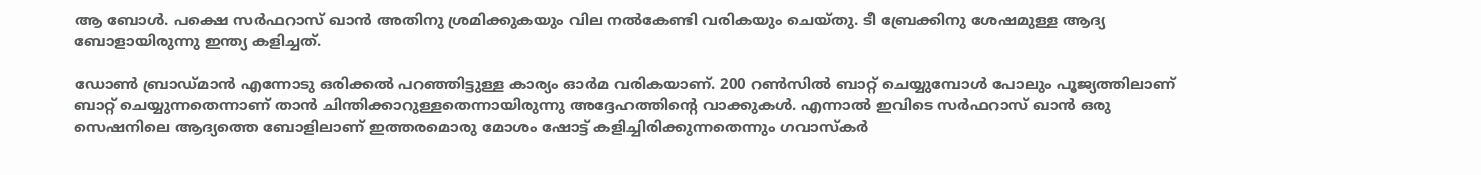ആ ബോള്‍. പക്ഷെ സര്‍ഫറാസ് ഖാന്‍ അതിനു ശ്രമിക്കുകയും വില നല്‍കേണ്ടി വരികയും ചെയ്തു. ടീ ബ്രേക്കിനു ശേഷമുള്ള ആദ്യ ബോളായിരുന്നു ഇന്ത്യ കളിച്ചത്.

ഡോണ്‍ ബ്രാഡ്മാന്‍ എന്നോടു ഒരിക്കല്‍ പറഞ്ഞിട്ടുള്ള കാര്യം ഓര്‍മ വരികയാണ്. 200 റണ്‍സില്‍ ബാറ്റ് ചെയ്യുമ്പോള്‍ പോലും പൂജ്യത്തിലാണ് ബാറ്റ് ചെയ്യുന്നതെന്നാണ് താന്‍ ചിന്തിക്കാറുള്ളതെന്നായിരുന്നു അദ്ദേഹത്തിന്റെ വാക്കുകള്‍. എന്നാല്‍ ഇവിടെ സര്‍ഫറാസ് ഖാന്‍ ഒരു സെഷനിലെ ആദ്യത്തെ ബോളിലാണ് ഇത്തരമൊരു മോശം ഷോട്ട് കളിച്ചിരിക്കുന്നതെന്നും ഗവാസ്‌കര്‍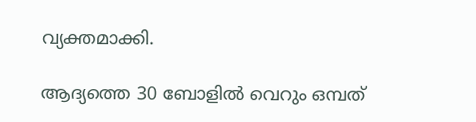വ്യക്തമാക്കി.

ആദ്യത്തെ 30 ബോളില്‍ വെറും ഒമ്പത്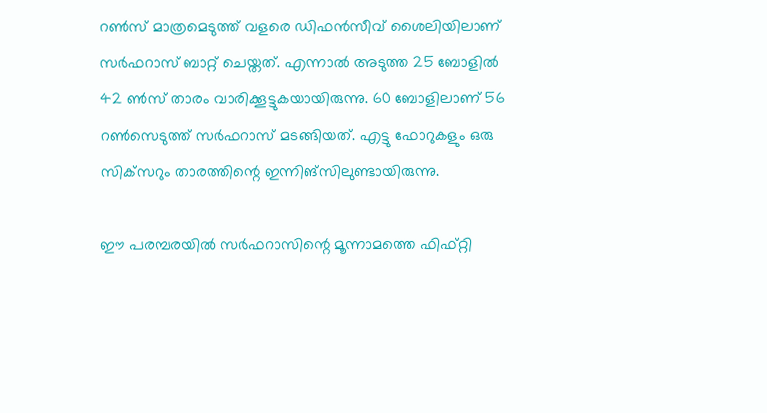റണ്‍സ് മാത്രമെടുത്ത് വളരെ ഡിഫന്‍സീവ് ശൈലിയിലാണ് സര്‍ഫറാസ് ബാറ്റ് ചെയ്തത്. എന്നാല്‍ അടുത്ത 25 ബോളില്‍ 42 ണ്‍സ് താരം വാരിക്കൂട്ടുകയായിരുന്നു. 60 ബോളിലാണ് 56 റണ്‍സെടുത്ത് സര്‍ഫറാസ് മടങ്ങിയത്. എട്ടു ഫോറുകളും ഒരു സിക്‌സറും താരത്തിന്റെ ഇന്നിങ്‌സിലുണ്ടായിരുന്നു.

ഈ പരമ്പരയില്‍ സര്‍ഫറാസിന്റെ മൂന്നാമത്തെ ഫിഫ്റ്റി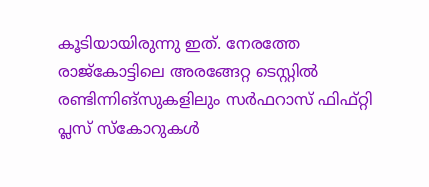കൂടിയായിരുന്നു ഇത്. നേരത്തേ രാജ്‌കോട്ടിലെ അരങ്ങേറ്റ ടെസ്റ്റില്‍ രണ്ടിന്നിങ്‌സുകളിലും സര്‍ഫറാസ് ഫിഫ്റ്റി പ്ലസ് സ്‌കോറുകള്‍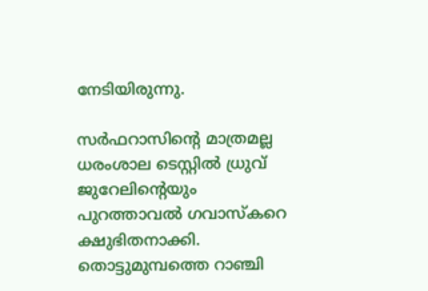നേടിയിരുന്നു.

സര്‍ഫറാസിന്റെ മാത്രമല്ല ധരംശാല ടെസ്റ്റില്‍ ധ്രുവ് ജുറേലിന്റെയും പുറത്താവല്‍ ഗവാസ്‌കറെ ക്ഷുഭിതനാക്കി. തൊട്ടുമുമ്പത്തെ റാഞ്ചി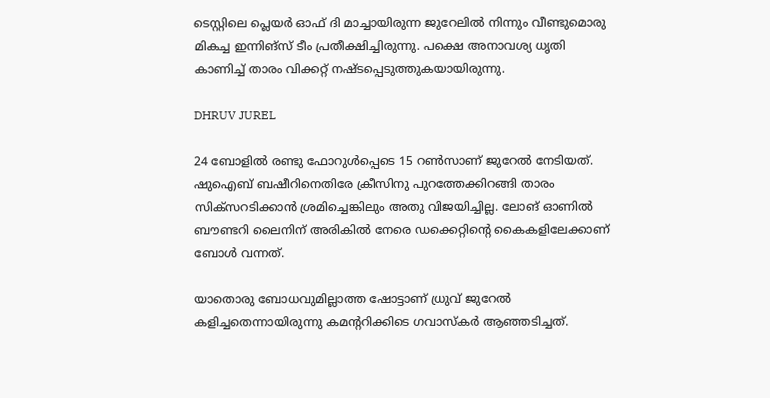ടെസ്റ്റിലെ പ്ലെയര്‍ ഓഫ് ദി മാച്ചായിരുന്ന ജുറേലില്‍ നിന്നും വീണ്ടുമൊരു മികച്ച ഇന്നിങ്‌സ് ടീം പ്രതീക്ഷിച്ചിരുന്നു. പക്ഷെ അനാവശ്യ ധൃതി കാണിച്ച് താരം വിക്കറ്റ് നഷ്ടപ്പെടുത്തുകയായിരുന്നു.

DHRUV JUREL

24 ബോളില്‍ രണ്ടു ഫോറുള്‍പ്പെടെ 15 റണ്‍സാണ് ജുറേല്‍ നേടിയത്. ഷുഐബ് ബഷീറിനെതിരേ ക്രീസിനു പുറത്തേക്കിറങ്ങി താരം സിക്‌സറടിക്കാന്‍ ശ്രമിച്ചെങ്കിലും അതു വിജയിച്ചില്ല. ലോങ് ഓണില്‍ ബൗണ്ടറി ലൈനിന് അരികില്‍ നേരെ ഡക്കെറ്റിന്റെ കൈകളിലേക്കാണ് ബോള്‍ വന്നത്.

യാതൊരു ബോധവുമില്ലാത്ത ഷോട്ടാണ് ധ്രുവ് ജുറേല്‍ കളിച്ചതെന്നായിരുന്നു കമന്ററിക്കിടെ ഗവാസ്‌കര്‍ ആഞ്ഞടിച്ചത്.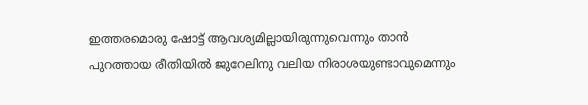ഇത്തരമൊരു ഷോട്ട് ആവശ്യമില്ലായിരുന്നുവെന്നും താന്‍ പുറത്തായ രീതിയില്‍ ജുറേലിനു വലിയ നിരാശയുണ്ടാവുമെന്നും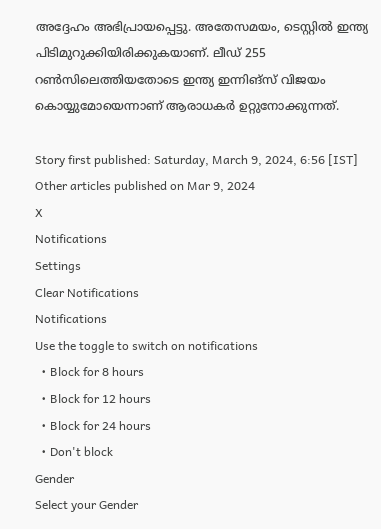അദ്ദേഹം അഭിപ്രായപ്പെട്ടു. അതേസമയം, ടെസ്റ്റില്‍ ഇന്ത്യ പിടിമുറുക്കിയിരിക്കുകയാണ്. ലീഡ് 255 റണ്‍സിലെത്തിയതോടെ ഇന്ത്യ ഇന്നിങ്‌സ് വിജയം കൊയ്യുമോയെന്നാണ് ആരാധകര്‍ ഉറ്റുനോക്കുന്നത്.

Story first published: Saturday, March 9, 2024, 6:56 [IST]
Other articles published on Mar 9, 2024
X
Notifications
Settings
Clear Notifications
Notifications
Use the toggle to switch on notifications
  • Block for 8 hours
  • Block for 12 hours
  • Block for 24 hours
  • Don't block
Gender
Select your Gender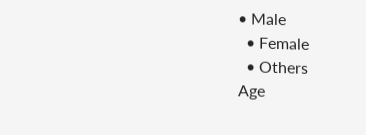• Male
  • Female
  • Others
Age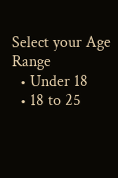Select your Age Range
  • Under 18
  • 18 to 25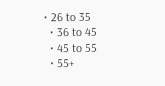• 26 to 35
  • 36 to 45
  • 45 to 55
  • 55+